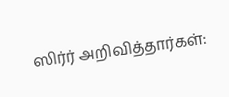ஸிர்ர் அறிவித்தார்கள்: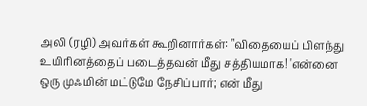அலி (ரழி) அவர்கள் கூறினார்கள்: "விதையைப் பிளந்து உயிரினத்தைப் படைத்தவன் மீது சத்தியமாக! 'என்னை ஒரு முஃமின் மட்டுமே நேசிப்பார்; என் மீது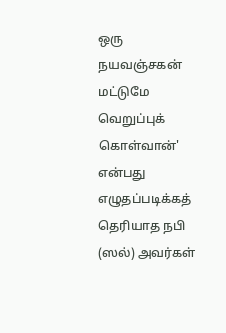ஒரு நயவஞ்சகன் மட்டுமே வெறுப்புக் கொள்வான்' என்பது எழுதப்படிக்கத் தெரியாத நபி (ஸல்) அவர்கள்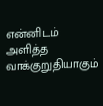என்னிடம் அளித்த வாக்குறுதியாகும்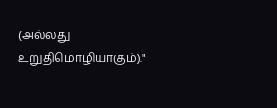(அல்லது உறுதிமொழியாகும்)."